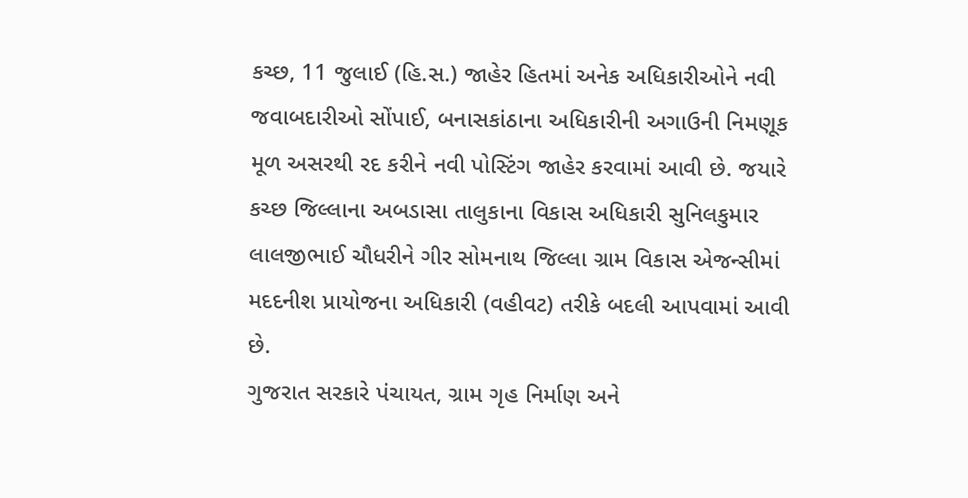કચ્છ, 11 જુલાઈ (હિ.સ.) જાહેર હિતમાં અનેક અધિકારીઓને નવી જવાબદારીઓ સોંપાઈ, બનાસકાંઠાના અધિકારીની અગાઉની નિમણૂક મૂળ અસરથી રદ કરીને નવી પોસ્ટિંગ જાહેર કરવામાં આવી છે. જયારે કચ્છ જિલ્લાના અબડાસા તાલુકાના વિકાસ અધિકારી સુનિલકુમાર લાલજીભાઈ ચૌધરીને ગીર સોમનાથ જિલ્લા ગ્રામ વિકાસ એજન્સીમાં મદદનીશ પ્રાયોજના અધિકારી (વહીવટ) તરીકે બદલી આપવામાં આવી છે.
ગુજરાત સરકારે પંચાયત, ગ્રામ ગૃહ નિર્માણ અને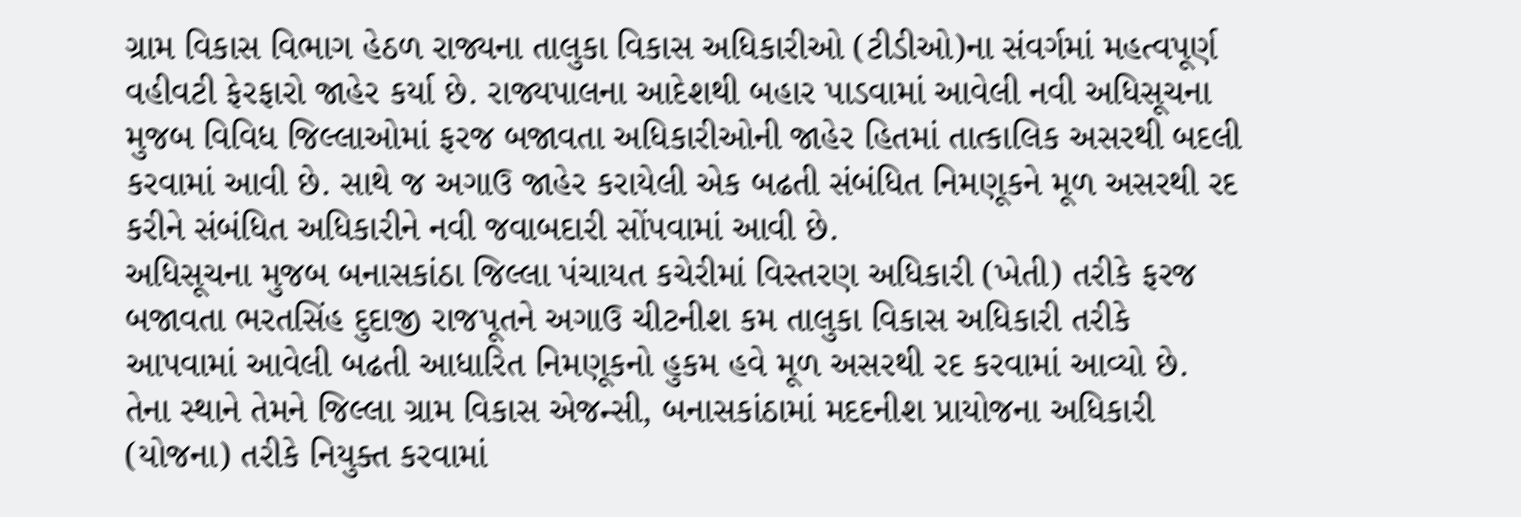ગ્રામ વિકાસ વિભાગ હેઠળ રાજ્યના તાલુકા વિકાસ અધિકારીઓ (ટીડીઓ)ના સંવર્ગમાં મહત્વપૂર્ણ વહીવટી ફેરફારો જાહેર કર્યા છે. રાજ્યપાલના આદેશથી બહાર પાડવામાં આવેલી નવી અધિસૂચના મુજબ વિવિધ જિલ્લાઓમાં ફરજ બજાવતા અધિકારીઓની જાહેર હિતમાં તાત્કાલિક અસરથી બદલી કરવામાં આવી છે. સાથે જ અગાઉ જાહેર કરાયેલી એક બઢતી સંબંધિત નિમણૂકને મૂળ અસરથી રદ કરીને સંબંધિત અધિકારીને નવી જવાબદારી સોંપવામાં આવી છે.
અધિસૂચના મુજબ બનાસકાંઠા જિલ્લા પંચાયત કચેરીમાં વિસ્તરણ અધિકારી (ખેતી) તરીકે ફરજ બજાવતા ભરતસિંહ દુદાજી રાજપૂતને અગાઉ ચીટનીશ કમ તાલુકા વિકાસ અધિકારી તરીકે આપવામાં આવેલી બઢતી આધારિત નિમણૂકનો હુકમ હવે મૂળ અસરથી રદ કરવામાં આવ્યો છે. તેના સ્થાને તેમને જિલ્લા ગ્રામ વિકાસ એજન્સી, બનાસકાંઠામાં મદદનીશ પ્રાયોજના અધિકારી (યોજના) તરીકે નિયુક્ત કરવામાં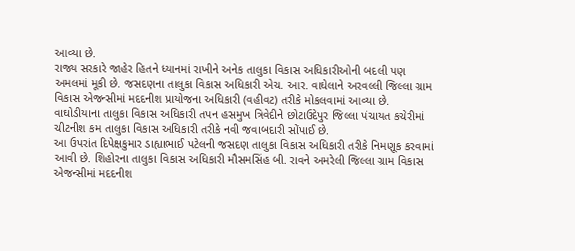આવ્યા છે.
રાજ્ય સરકારે જાહેર હિતને ધ્યાનમાં રાખીને અનેક તાલુકા વિકાસ અધિકારીઓની બદલી પણ અમલમાં મૂકી છે. જસદણના તાલુકા વિકાસ અધિકારી એચ. આર. વાઘેલાને અરવલ્લી જિલ્લા ગ્રામ વિકાસ એજન્સીમાં મદદનીશ પ્રાયોજના અધિકારી (વહીવટ) તરીકે મોકલવામાં આવ્યા છે. વાઘોડીયાના તાલુકા વિકાસ અધિકારી તપન હસમુખ ત્રિવેદીને છોટાઉદેપુર જિલ્લા પંચાયત કચેરીમાં ચીટનીશ કમ તાલુકા વિકાસ અધિકારી તરીકે નવી જવાબદારી સોંપાઈ છે.
આ ઉપરાંત દિપેક્ષકુમાર ડાહ્યાભાઈ પટેલની જસદણ તાલુકા વિકાસ અધિકારી તરીકે નિમણૂક કરવામાં આવી છે. શિહોરના તાલુકા વિકાસ અધિકારી મૌસમસિંહ બી. રાવને અમરેલી જિલ્લા ગ્રામ વિકાસ એજન્સીમાં મદદનીશ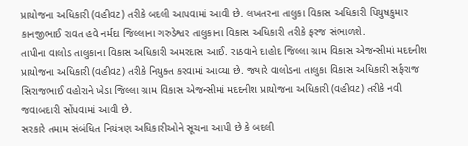પ્રાયોજના અધિકારી (વહીવટ) તરીકે બદલી આપવામાં આવી છે. લખતરના તાલુકા વિકાસ અધિકારી પિયુષકુમાર કાનજીભાઈ રાવત હવે નર્મદા જિલ્લાના ગરુડેશ્વર તાલુકાના વિકાસ અધિકારી તરીકે ફરજ સંભાળશે.
તાપીના વાલોડ તાલુકાના વિકાસ અધિકારી અમરદાસ આઈ. રાઠવાને દાહોદ જિલ્લા ગ્રામ વિકાસ એજન્સીમાં મદદનીશ પ્રાયોજના અધિકારી (વહીવટ) તરીકે નિયુક્ત કરવામાં આવ્યા છે. જ્યારે વાલોડના તાલુકા વિકાસ અધિકારી સર્ફરાજ સિરાજભાઈ વહોરાને ખેડા જિલ્લા ગ્રામ વિકાસ એજન્સીમાં મદદનીશ પ્રાયોજના અધિકારી (વહીવટ) તરીકે નવી જવાબદારી સોંપવામાં આવી છે.
સરકારે તમામ સંબંધિત નિયંત્રણ અધિકારીઓને સૂચના આપી છે કે બદલી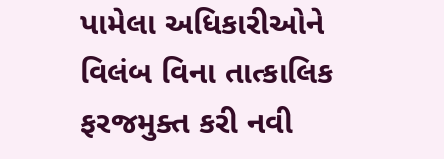પામેલા અધિકારીઓને વિલંબ વિના તાત્કાલિક ફરજમુક્ત કરી નવી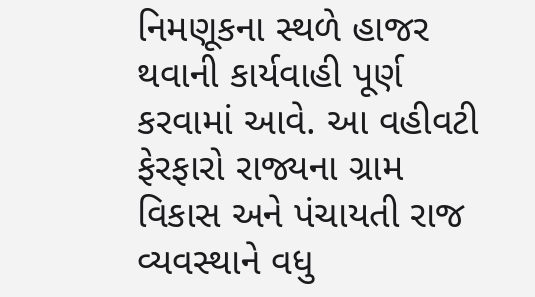નિમણૂકના સ્થળે હાજર થવાની કાર્યવાહી પૂર્ણ કરવામાં આવે. આ વહીવટી ફેરફારો રાજ્યના ગ્રામ વિકાસ અને પંચાયતી રાજ વ્યવસ્થાને વધુ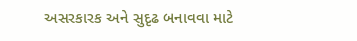અસરકારક અને સુદૃઢ બનાવવા માટે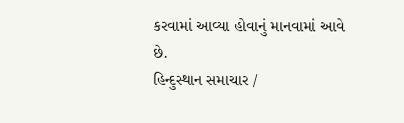કરવામાં આવ્યા હોવાનું માનવામાં આવે છે.
હિન્દુસ્થાન સમાચાર /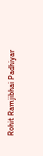Rohit Ramjibhai Padhiyar